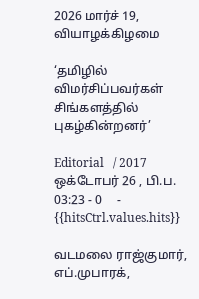2026 மார்ச் 19, வியாழக்கிழமை

‘தமிழில் விமர்சிப்பவர்கள் சிங்களத்தில் புகழ்கின்றனர்’

Editorial   / 2017 ஒக்டோபர் 26 , பி.ப. 03:23 - 0     - {{hitsCtrl.values.hits}}

வடமலை ராஜ்குமார், எப்.முபாரக்,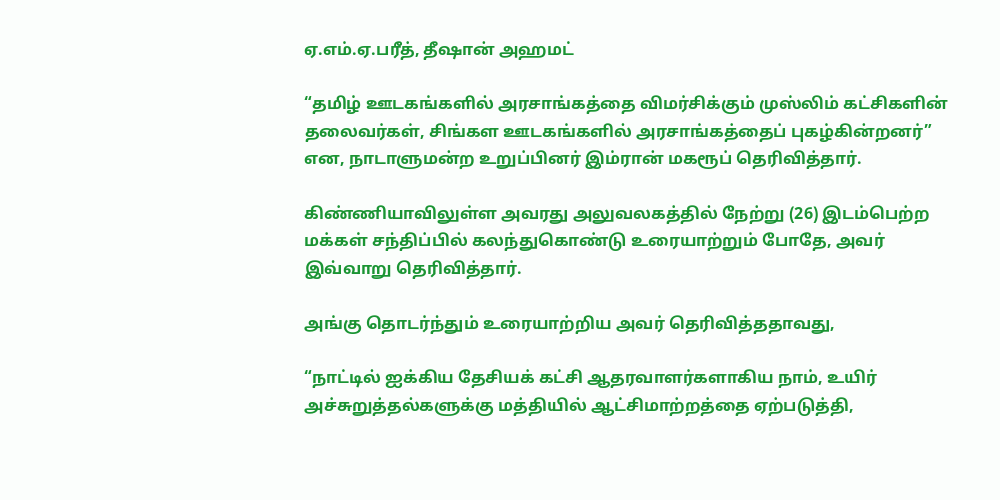ஏ.எம்.ஏ.பரீத், தீஷான் அஹமட்

“தமிழ் ஊடகங்களில் அரசாங்கத்தை விமர்சிக்கும் முஸ்லிம் கட்சிகளின் தலைவர்கள், சிங்கள ஊடகங்களில் அரசாங்கத்தைப் புகழ்கின்றனர்” என, நாடாளுமன்ற உறுப்பினர் இம்ரான் மகரூப் தெரிவித்தார்.

கிண்ணியாவிலுள்ள அவரது அலுவலகத்தில் நேற்று (26) இடம்பெற்ற மக்கள் சந்திப்பில் கலந்துகொண்டு உரையாற்றும் போதே, அவர் இவ்வாறு தெரிவித்தார்.

அங்கு தொடர்ந்தும் உரையாற்றிய அவர் தெரிவித்ததாவது,

“நாட்டில் ஐக்கிய தேசியக் கட்சி ஆதரவாளர்களாகிய நாம், உயிர் அச்சுறுத்தல்களுக்கு மத்தியில் ஆட்சிமாற்றத்தை ஏற்படுத்தி,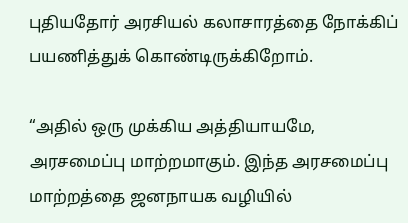புதியதோர் அரசியல் கலாசாரத்தை நோக்கிப் பயணித்துக் கொண்டிருக்கிறோம்.

“அதில் ஒரு முக்கிய அத்தியாயமே, அரசமைப்பு மாற்றமாகும். இந்த அரசமைப்பு மாற்றத்தை ஜனநாயக வழியில்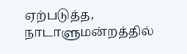ஏற்படுத்த, நாடாளுமன்றத்தில்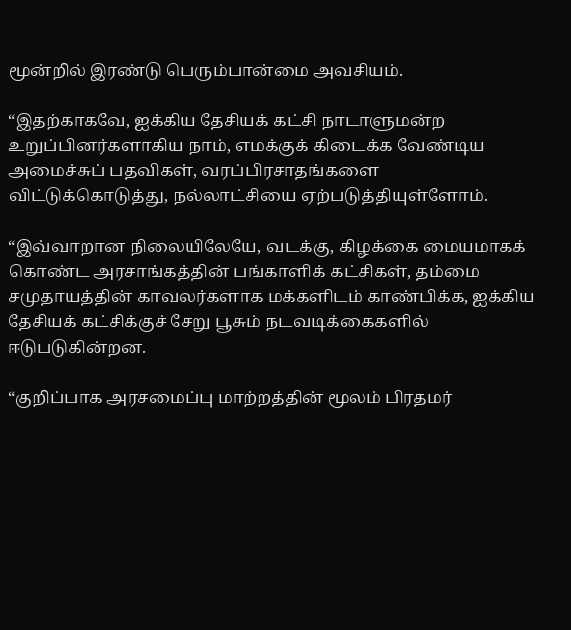மூன்றில் இரண்டு பெரும்பான்மை அவசியம்.

“இதற்காகவே, ஐக்கிய தேசியக் கட்சி நாடாளுமன்ற உறுப்பினர்களாகிய நாம், எமக்குக் கிடைக்க வேண்டிய அமைச்சுப் பதவிகள், வரப்பிரசாதங்களை விட்டுக்கொடுத்து, நல்லாட்சியை ஏற்படுத்தியுள்ளோம்.

“இவ்வாறான நிலையிலேயே, வடக்கு, கிழக்கை மையமாகக் கொண்ட அரசாங்கத்தின் பங்காளிக் கட்சிகள், தம்மை சமுதாயத்தின் காவலர்களாக மக்களிடம் காண்பிக்க, ஐக்கிய தேசியக் கட்சிக்குச் சேறு பூசும் நடவடிக்கைகளில் ஈடுபடுகின்றன.

“குறிப்பாக அரசமைப்பு மாற்றத்தின் மூலம் பிரதமர்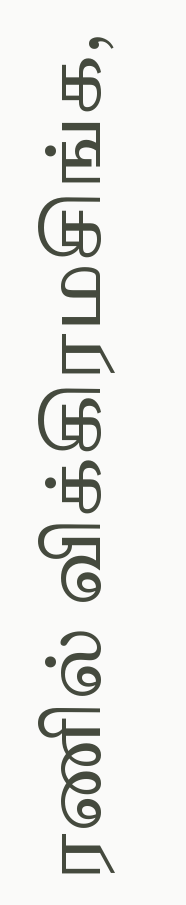ரணில் விக்கிரமசிங்க,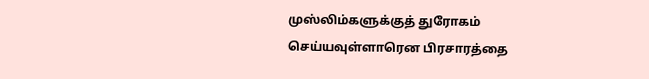முஸ்லிம்களுக்குத் துரோகம் செய்யவுள்ளாரென பிரசாரத்தை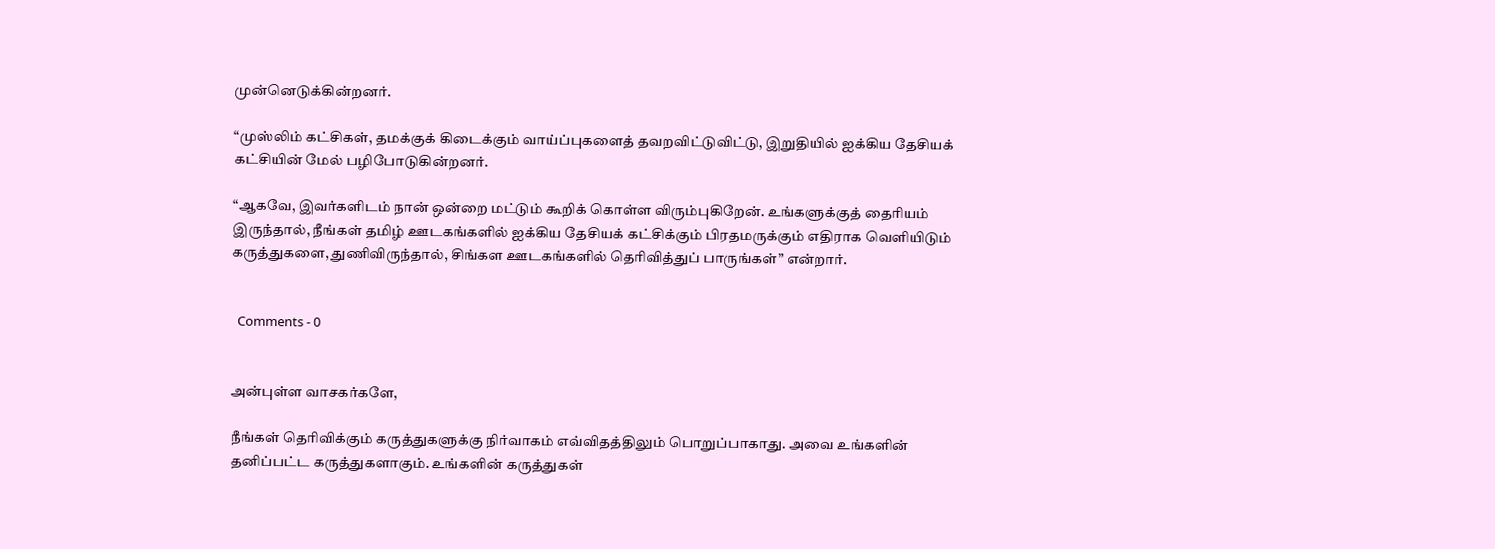முன்னெடுக்கின்றனர்.

“முஸ்லிம் கட்சிகள், தமக்குக் கிடைக்கும் வாய்ப்புகளைத் தவறவிட்டுவிட்டு, இறுதியில் ஐக்கிய தேசியக் கட்சியின் மேல் பழிபோடுகின்றனர்.

“ஆகவே, இவர்களிடம் நான் ஒன்றை மட்டும் கூறிக் கொள்ள விரும்புகிறேன். உங்களுக்குத் தைரியம் இருந்தால், நீங்கள் தமிழ் ஊடகங்களில் ஐக்கிய தேசியக் கட்சிக்கும் பிரதமருக்கும் எதிராக வெளியிடும் கருத்துகளை, துணிவிருந்தால், சிங்கள ஊடகங்களில் தெரிவித்துப் பாருங்கள்” என்றார்.


  Comments - 0


அன்புள்ள வாசகர்களே,

நீங்கள் தெரிவிக்கும் கருத்துகளுக்கு நிர்வாகம் எவ்விதத்திலும் பொறுப்பாகாது. அவை உங்களின் தனிப்பட்ட கருத்துகளாகும். உங்களின் கருத்துகள்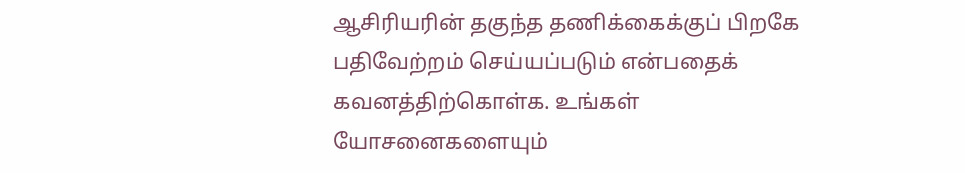ஆசிரியரின் தகுந்த தணிக்கைக்குப் பிறகே பதிவேற்றம் செய்யப்படும் என்பதைக் கவனத்திற்கொள்க. உங்கள் யோசனைகளையும்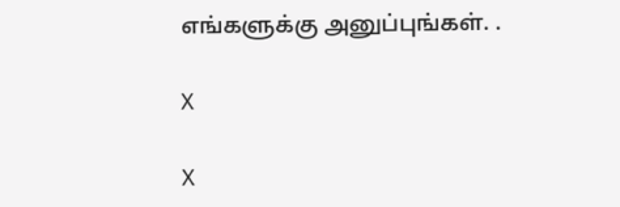எங்களுக்கு அனுப்புங்கள். .

X

X